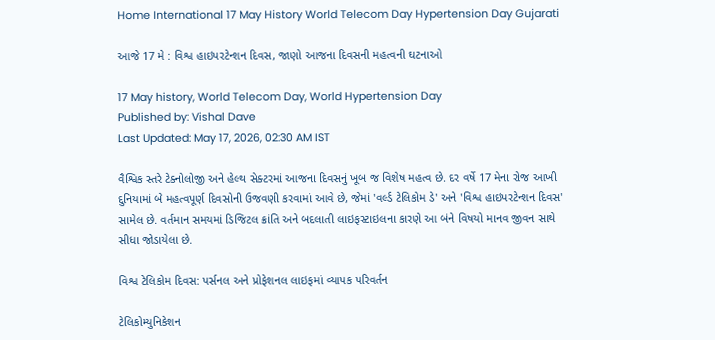Home International 17 May History World Telecom Day Hypertension Day Gujarati

આજે 17 મે : વિશ્વ હાઇપરટેન્શન દિવસ, જાણો આજના દિવસની મહત્વની ઘટનાઓ

17 May history, World Telecom Day, World Hypertension Day
Published by: Vishal Dave
Last Updated: May 17, 2026, 02:30 AM IST

વૈશ્વિક સ્તરે ટેક્નોલોજી અને હેલ્થ સેક્ટરમાં આજના દિવસનું ખૂબ જ વિશેષ મહત્વ છે. દર વર્ષે 17 મેના રોજ આખી દુનિયામાં બે મહત્વપૂર્ણ દિવસોની ઉજવણી કરવામાં આવે છે, જેમાં 'વર્લ્ડ ટેલિકોમ ડે' અને 'વિશ્વ હાઇપરટેન્શન દિવસ' સામેલ છે. વર્તમાન સમયમાં ડિજિટલ ક્રાંતિ અને બદલાતી લાઇફસ્ટાઇલના કારણે આ બંને વિષયો માનવ જીવન સાથે સીધા જોડાયેલા છે.

વિશ્વ ટેલિકોમ દિવસ: પર્સનલ અને પ્રોફેશનલ લાઇફમાં વ્યાપક પરિવર્તન

ટેલિકોમ્યુનિકેશન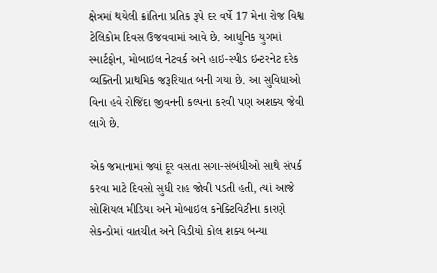ક્ષેત્રમાં થયેલી ક્રાંતિના પ્રતિક રૂપે દર વર્ષે 17 મેના રોજ વિશ્વ ટેલિકોમ દિવસ ઉજવવામાં આવે છે. આધુનિક યુગમાં સ્માર્ટફોન, મોબાઇલ નેટવર્ક અને હાઇ-સ્પીડ ઇન્ટરનેટ દરેક વ્યક્તિની પ્રાથમિક જરૂરિયાત બની ગયા છે. આ સુવિધાઓ વિના હવે રોજિંદા જીવનની કલ્પના કરવી પણ અશક્ય જેવી લાગે છે.

એક જમાનામાં જ્યાં દૂર વસતા સગા-સંબંધીઓ સાથે સંપર્ક કરવા માટે દિવસો સુધી રાહ જોવી પડતી હતી, ત્યાં આજે સોશિયલ મીડિયા અને મોબાઇલ કનેક્ટિવિટીના કારણે સેકન્ડોમાં વાતચીત અને વિડીયો કોલ શક્ય બન્યા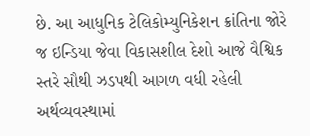છે. આ આધુનિક ટેલિકોમ્યુનિકેશન ક્રાંતિના જોરે જ ઇન્ડિયા જેવા વિકાસશીલ દેશો આજે વૈશ્વિક સ્તરે સૌથી ઝડપથી આગળ વધી રહેલી અર્થવ્યવસ્થામાં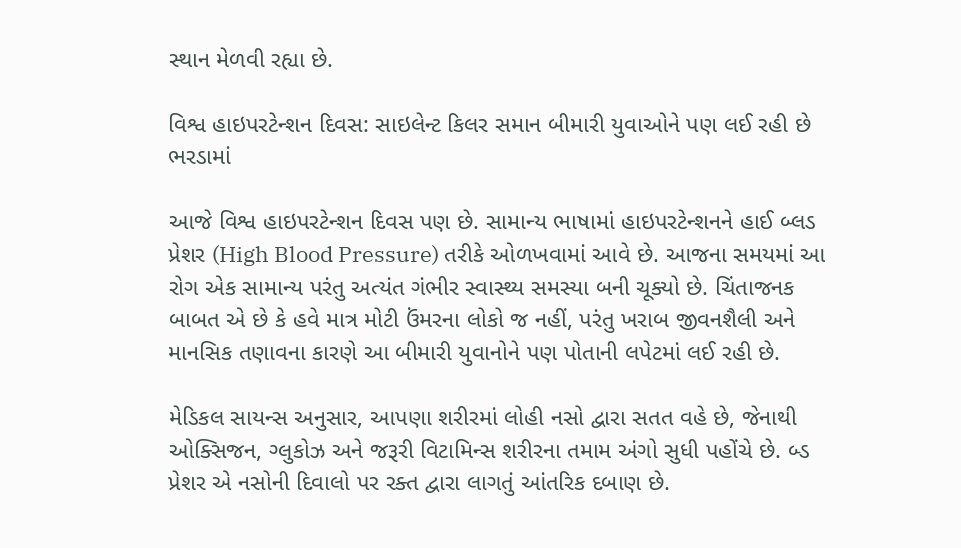સ્થાન મેળવી રહ્યા છે.

વિશ્વ હાઇપરટેન્શન દિવસ: સાઇલેન્ટ કિલર સમાન બીમારી યુવાઓને પણ લઈ રહી છે ભરડામાં

આજે વિશ્વ હાઇપરટેન્શન દિવસ પણ છે. સામાન્ય ભાષામાં હાઇપરટેન્શનને હાઈ બ્લડ પ્રેશર (High Blood Pressure) તરીકે ઓળખવામાં આવે છે. આજના સમયમાં આ રોગ એક સામાન્ય પરંતુ અત્યંત ગંભીર સ્વાસ્થ્ય સમસ્યા બની ચૂક્યો છે. ચિંતાજનક બાબત એ છે કે હવે માત્ર મોટી ઉંમરના લોકો જ નહીં, પરંતુ ખરાબ જીવનશૈલી અને માનસિક તણાવના કારણે આ બીમારી યુવાનોને પણ પોતાની લપેટમાં લઈ રહી છે.

મેડિકલ સાયન્સ અનુસાર, આપણા શરીરમાં લોહી નસો દ્વારા સતત વહે છે, જેનાથી ઓક્સિજન, ગ્લુકોઝ અને જરૂરી વિટામિન્સ શરીરના તમામ અંગો સુધી પહોંચે છે. બ્ડ પ્રેશર એ નસોની દિવાલો પર રક્ત દ્વારા લાગતું આંતરિક દબાણ છે.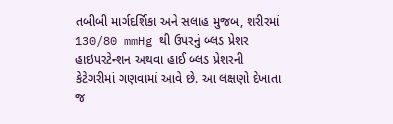તબીબી માર્ગદર્શિકા અને સલાહ મુજબ, શરીરમાં 130/80 mmHg થી ઉપરનું બ્લડ પ્રેશર હાઇપરટેન્શન અથવા હાઈ બ્લડ પ્રેશરની કેટેગરીમાં ગણવામાં આવે છે. આ લક્ષણો દેખાતા જ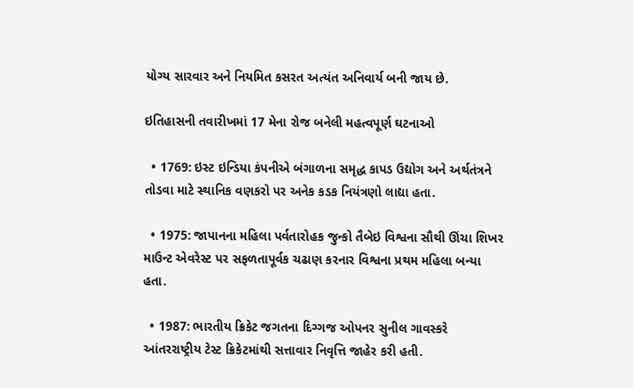યોગ્ય સારવાર અને નિયમિત કસરત અત્યંત અનિવાર્ય બની જાય છે.

ઇતિહાસની તવારીખમાં 17 મેના રોજ બનેલી મહત્વપૂર્ણ ઘટનાઓ

  • 1769: ઇસ્ટ ઇન્ડિયા કંપનીએ બંગાળના સમૃદ્ધ કાપડ ઉદ્યોગ અને અર્થતંત્રને તોડવા માટે સ્થાનિક વણકરો પર અનેક કડક નિયંત્રણો લાદ્યા હતા.

  • 1975: જાપાનના મહિલા પર્વતારોહક જુન્કો તૈબેઇ વિશ્વના સૌથી ઊંચા શિખર માઉન્ટ એવરેસ્ટ પર સફળતાપૂર્વક ચઢાણ કરનાર વિશ્વના પ્રથમ મહિલા બન્યા હતા.

  • 1987: ભારતીય ક્રિકેટ જગતના દિગ્ગજ ઓપનર સુનીલ ગાવસ્કરે આંતરરાષ્ટ્રીય ટેસ્ટ ક્રિકેટમાંથી સત્તાવાર નિવૃત્તિ જાહેર કરી હતી.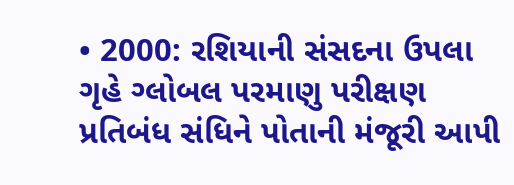• 2000: રશિયાની સંસદના ઉપલા ગૃહે ગ્લોબલ પરમાણુ પરીક્ષણ પ્રતિબંધ સંધિને પોતાની મંજૂરી આપી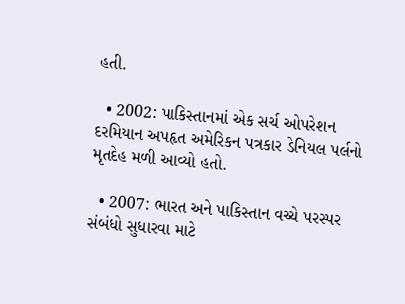હતી.

  • 2002: પાકિસ્તાનમાં એક સર્ચ ઓપરેશન દરમિયાન અપહૃત અમેરિકન પત્રકાર ડેનિયલ પર્લનો મૃતદેહ મળી આવ્યો હતો.

  • 2007: ભારત અને પાકિસ્તાન વચ્ચે પરસ્પર સંબંધો સુધારવા માટે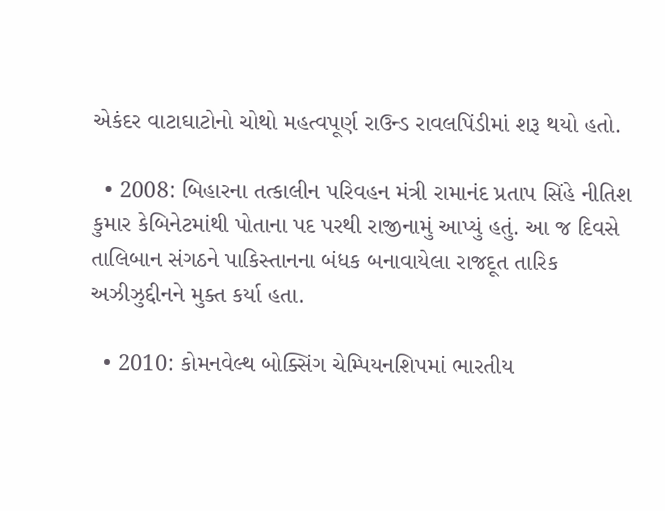એકંદર વાટાઘાટોનો ચોથો મહત્વપૂર્ણ રાઉન્ડ રાવલપિંડીમાં શરૂ થયો હતો.

  • 2008: બિહારના તત્કાલીન પરિવહન મંત્રી રામાનંદ પ્રતાપ સિંહે નીતિશ કુમાર કેબિનેટમાંથી પોતાના પદ પરથી રાજીનામું આપ્યું હતું. આ જ દિવસે તાલિબાન સંગઠને પાકિસ્તાનના બંધક બનાવાયેલા રાજદૂત તારિક અઝીઝુદ્દીનને મુક્ત કર્યા હતા.

  • 2010: કોમનવેલ્થ બોક્સિંગ ચેમ્પિયનશિપમાં ભારતીય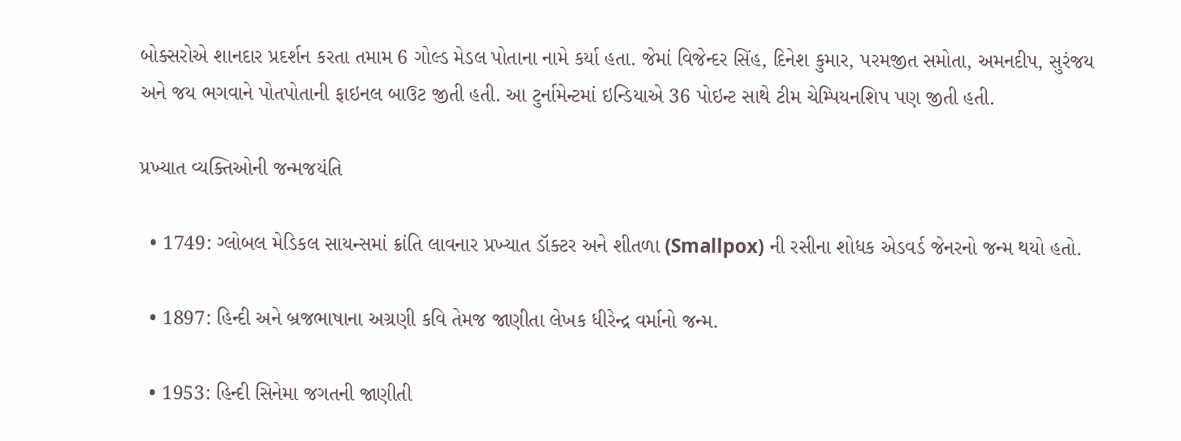બોક્સરોએ શાનદાર પ્રદર્શન કરતા તમામ 6 ગોલ્ડ મેડલ પોતાના નામે કર્યા હતા. જેમાં વિજેન્દર સિંહ, દિનેશ કુમાર, પરમજીત સમોતા, અમનદીપ, સુરંજય અને જય ભગવાને પોતપોતાની ફાઇનલ બાઉટ જીતી હતી. આ ટુર્નામેન્ટમાં ઇન્ડિયાએ 36 પોઇન્ટ સાથે ટીમ ચેમ્પિયનશિપ પણ જીતી હતી.

પ્રખ્યાત વ્યક્તિઓની જન્મજયંતિ

  • 1749: ગ્લોબલ મેડિકલ સાયન્સમાં ક્રાંતિ લાવનાર પ્રખ્યાત ડૉક્ટર અને શીતળા (Smallpox) ની રસીના શોધક એડવર્ડ જેનરનો જન્મ થયો હતો.

  • 1897: હિન્દી અને બ્રજભાષાના અગ્રણી કવિ તેમજ જાણીતા લેખક ધીરેન્દ્ર વર્માનો જન્મ.

  • 1953: હિન્દી સિનેમા જગતની જાણીતી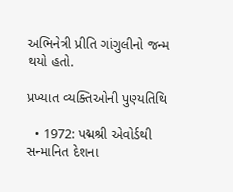અભિનેત્રી પ્રીતિ ગાંગુલીનો જન્મ થયો હતો.

પ્રખ્યાત વ્યક્તિઓની પુણ્યતિથિ

  • 1972: પદ્મશ્રી એવોર્ડથી સન્માનિત દેશના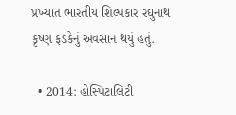પ્રખ્યાત ભારતીય શિલ્પકાર રઘુનાથ કૃષ્ણ ફડકેનું અવસાન થયું હતું.

  • 2014: હોસ્પિટાલિટી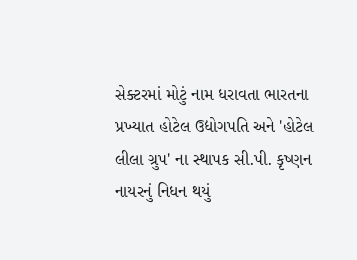સેક્ટરમાં મોટું નામ ધરાવતા ભારતના પ્રખ્યાત હોટેલ ઉદ્યોગપતિ અને 'હોટેલ લીલા ગ્રુપ' ના સ્થાપક સી.પી. કૃષ્ણન નાયરનું નિધન થયું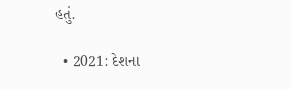હતું.

  • 2021: દેશના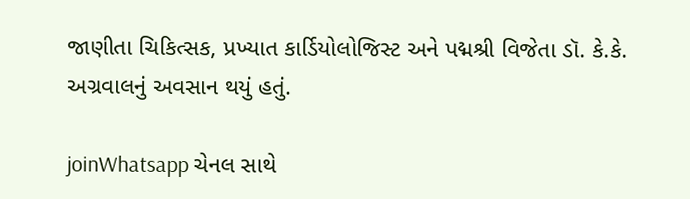જાણીતા ચિકિત્સક, પ્રખ્યાત કાર્ડિયોલોજિસ્ટ અને પદ્મશ્રી વિજેતા ડૉ. કે.કે. અગ્રવાલનું અવસાન થયું હતું.

joinWhatsapp ચેનલ સાથે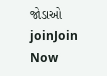જોડાઓ
joinJoin Now